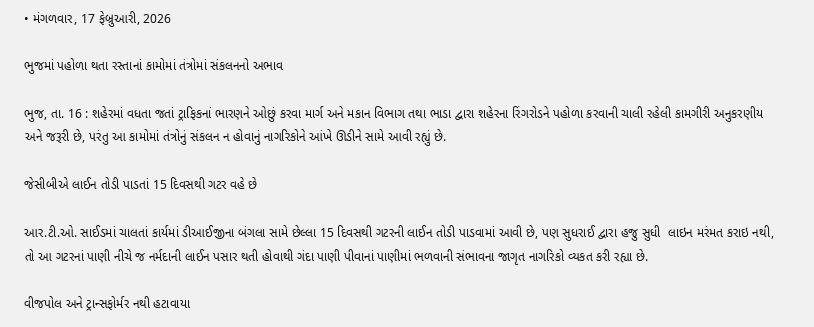• મંગળવાર, 17 ફેબ્રુઆરી, 2026

ભુજમાં પહોળા થતા રસ્તાનાં કામોમાં તંત્રોમાં સંકલનનો અભાવ

ભુજ, તા. 16 : શહેરમાં વધતા જતાં ટ્રાફિકનાં ભારણને ઓછું કરવા માર્ગ અને મકાન વિભાગ તથા ભાડા દ્વારા શહેરના રિંગરોડને પહોળા કરવાની ચાલી રહેલી કામગીરી અનુકરણીય અને જરૂરી છે, પરંતુ આ કામોમાં તંત્રોનું સંકલન ન હોવાનું નાગરિકોને આંખે ઊડીને સામે આવી રહ્યું છે.

જેસીબીએ લાઈન તોડી પાડતાં 15 દિવસથી ગટર વહે છે

આર.ટી.ઓ. સાઈડમાં ચાલતાં કાર્યમાં ડીઆઈજીના બંગલા સામે છેલ્લા 15 દિવસથી ગટરની લાઈન તોડી પાડવામાં આવી છે, પણ સુધરાઈ દ્વારા હજુ સુધી  લાઇન મરંમત કરાઇ નથી, તો આ ગટરનાં પાણી નીચે જ નર્મદાની લાઈન પસાર થતી હોવાથી ગંદા પાણી પીવાનાં પાણીમાં ભળવાની સંભાવના જાગૃત નાગરિકો વ્યકત કરી રહ્યા છે.

વીજપોલ અને ટ્રાન્સફોર્મર નથી હટાવાયા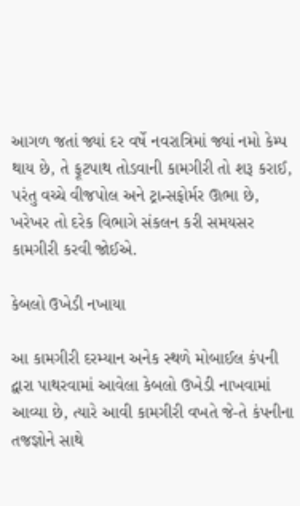આગળ જતાં જ્યાં દર વર્ષે નવરાત્રિમાં જ્યાં નમો કેમ્પ થાય છે, તે ફૂટપાથ તોડવાની કામગીરી તો શરૂ કરાઈ, પરંતુ વચ્ચે વીજપોલ અને ટ્રાન્સફોર્મર ઊભા છે, ખરેખર તો દરેક વિભાગે સંકલન કરી સમયસર કામગીરી કરવી જોઈએ.

કેબલો ઉખેડી નખાયા

આ કામગીરી દરમ્યાન અનેક સ્થળે મોબાઈલ કંપની દ્વારા પાથરવામાં આવેલા કેબલો ઉખેડી નાખવામાં આવ્યા છે, ત્યારે આવી કામગીરી વખતે જે-તે કંપનીના તજજ્ઞોને સાથે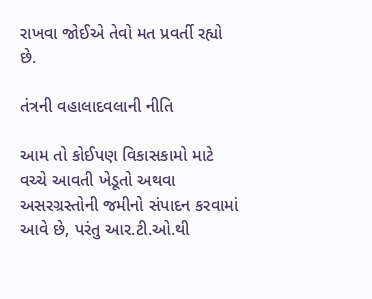રાખવા જોઈએ તેવો મત પ્રવર્તી રહ્યો છે.

તંત્રની વહાલાદવલાની નીતિ

આમ તો કોઈપણ વિકાસકામો માટે વચ્ચે આવતી ખેડૂતો અથવા અસરગ્રસ્તોની જમીનો સંપાદન કરવામાં આવે છે, પરંતુ આર.ટી.ઓ.થી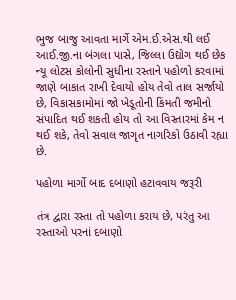ભુજ બાજુ આવતા માર્ગે એમ.ઈ.એસ.થી લઈ આઈ.જી.ના બંગલા પાસે, જિલ્લા ઉદ્યોગ થઈ છેક ન્યૂ લોટસ કોલોની સુધીના રસ્તાને પહોળો કરવામાં જાણે બાકાત રાખી દેવાયો હોય તેવો તાલ સર્જાયો છે, વિકાસકામોમાં જો ખેડૂતોની કિંમતી જમીનો સંપાદિત થઈ શકતી હોય તો આ વિસ્તારમાં કેમ ન થઈ શકે, તેવો સવાલ જાગૃત નાગરિકો ઉઠાવી રહ્યા છે.

પહોળા માર્ગો બાદ દબાણો હટાવવાય જરૂરી

તંત્ર દ્વારા રસ્તા તો પહોળા કરાય છે, પરંતુ આ રસ્તાઓ પરનાં દબાણો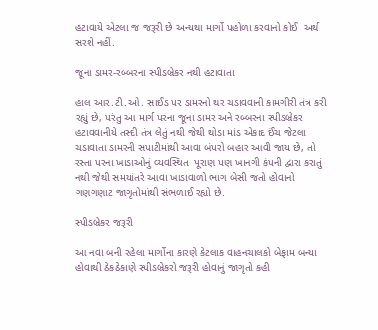હટાવાયે એટલા જ જરૂરી છે અન્યથા માર્ગો પહોળા કરવાનો કોઈ  અર્થ સરશે નહીં.

જૂના ડામર-રબ્બરના સ્પીડબ્રેકર નથી હટાવાતા

હાલ આર.ટી.ઓ. સાઈડ પર ડામરનો થર ચડાવવાની કામગીરી તંત્ર કરી રહ્યું છે, પરંતુ આ માર્ગ પરના જૂના ડામર અને રબ્બરના સ્પીડબ્રેકર હટાવવાનીયે તસ્દી તંત્ર લેતું નથી જેથી થોડા માંડ એકાદ ઈંચ જેટલા ચડાવાતા ડામરની સપાટીમાંથી આવા બંપરો બહાર આવી જાય છે, તો રસ્તા પરના ખાડાઓનું વ્યવસ્થિત  પૂરાણ પણ ખાનગી કંપની દ્વારા કરાતું નથી જેથી સમયાંતરે આવા ખાડાવાળો ભાગ બેસી જતો હોવાનો ગણગણાટ જાગૃતોમાંથી સંભળાઈ રહ્યો છે.

સ્પીડબ્રેકર જરૂરી

આ નવા બની રહેલા માર્ગોના કારણે કેટલાક વાહનચાલકો બેફામ બન્યા હોવાથી ઠેકઠેકાણે સ્પીડબ્રેકરો જરૂરી હોવાનું જાગૃતો કહી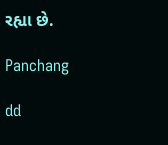રહ્યા છે.

Panchang

dd